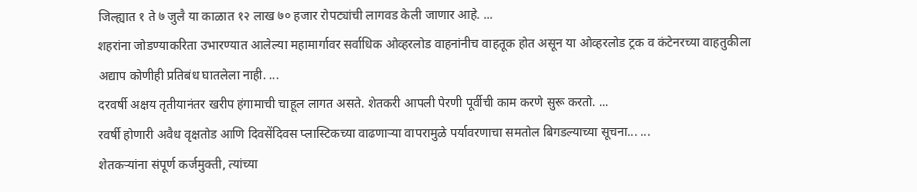जिल्ह्यात १ ते ७ जुलै या काळात १२ लाख ७० हजार रोपट्यांची लागवड केली जाणार आहे. ...
शहरांना जोडण्याकरिता उभारण्यात आलेल्या महामार्गावर सर्वाधिक ओव्हरलोड वाहनांनीच वाहतूक होत असून या ओव्हरलोड ट्रक व कंटेनरच्या वाहतुकीला अद्याप कोणीही प्रतिबंध घातलेला नाही. ...
दरवर्षी अक्षय तृतीयानंतर खरीप हंगामाची चाहूल लागत असते. शेतकरी आपली पेरणी पूर्वीची काम करणे सुरू करतो. ...
रवर्षी होणारी अवैध वृक्षतोड आणि दिवसेंदिवस प्लास्टिकच्या वाढणाऱ्या वापरामुळे पर्यावरणाचा समतोल बिगडल्याच्या सूचना... ...
शेतकऱ्यांना संपूर्ण कर्जमुक्ती, त्यांच्या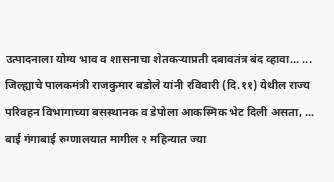उत्पादनाला योग्य भाव व शासनाचा शेतकऱ्याप्रती दबावतंत्र बंद व्हावा... ...
जिल्ह्याचे पालकमंत्री राजकुमार बडोले यांनी रविवारी (दि.११) येथील राज्य परिवहन विभागाच्या बसस्थानक व डेपोला आकस्मिक भेट दिली असता, ...
बाई गंगाबाई रुग्णालयात मागील २ महिन्यात ज्या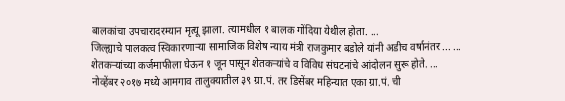बालकांचा उपचारादरम्यान मृत्यू झाला. त्यामधील १ बालक गोंदिया येथील होता. ...
जिल्ह्याचे पालकत्व स्विकारणाऱ्या सामाजिक विशेष न्याय मंत्री राजकुमार बडोले यांनी अडीच वर्षानंतर ... ...
शेतकऱ्यांच्या कर्जमाफीला घेऊन १ जून पासून शेतकऱ्यांचे व विविध संघटनांचे आंदोलन सुरू होते. ...
नोव्हेंबर २०१७ मध्ये आमगाव तालुक्यातील ३९ ग्रा.पं. तर डिसेंबर महिन्यात एका ग्रा.पं. ची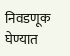निवडणूक घेण्यात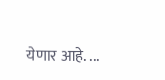येणार आहे. ...